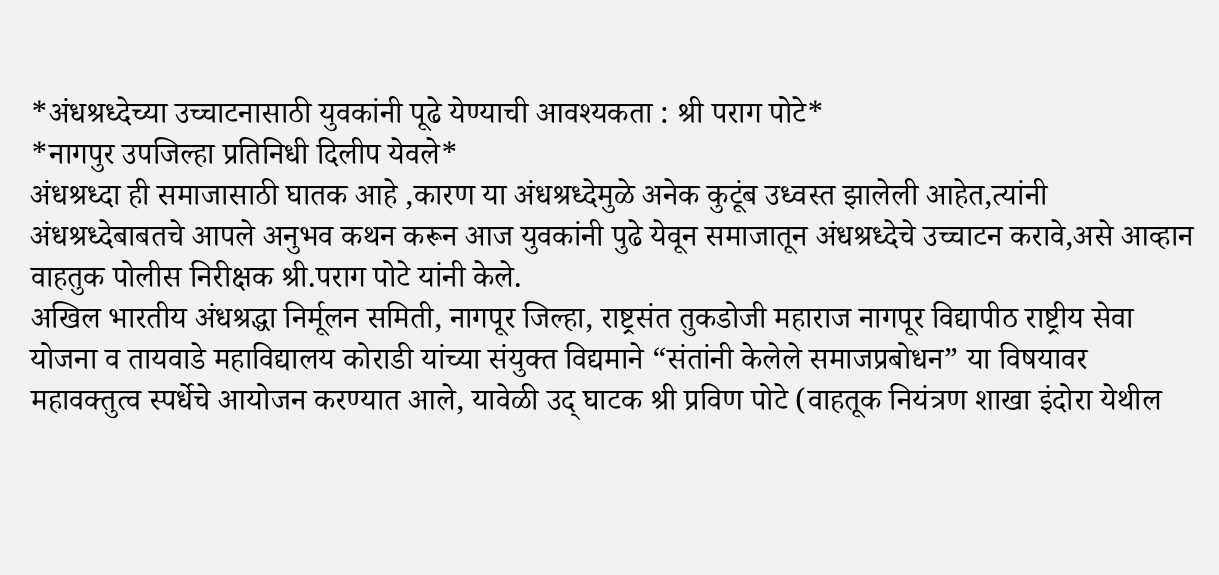*अंधश्रध्देच्या उच्चाटनासाठी युवकांनी पूढे येण्याची आवश्यकता : श्री पराग पोटे*
*नागपुर उपजिल्हा प्रतिनिधी दिलीप येवले*
अंधश्रध्दा ही समाजासाठी घातक आहे ,कारण या अंधश्रध्देमुळे अनेक कुटूंब उध्वस्त झालेली आहेत,त्यांनी अंधश्रध्देबाबतचे आपले अनुभव कथन करून आज युवकांनी पुढे येवून समाजातून अंधश्रध्देचे उच्चाटन करावे,असे आव्हान वाहतुक पोलीस निरीक्षक श्री.पराग पोटे यांनी केले.
अखिल भारतीय अंधश्रद्धा निर्मूलन समिती, नागपूर जिल्हा, राष्ट्रसंत तुकडोजी महाराज नागपूर विद्यापीठ राष्ट्रीय सेवा योजना व तायवाडे महाविद्यालय कोराडी यांच्या संयुक्त विद्यमाने “संतांनी केलेले समाजप्रबोधन” या विषयावर महावक्तुत्व स्पर्धेचे आयोजन करण्यात आले, यावेळी उद् घाटक श्री प्रविण पोटे (वाहतूक नियंत्रण शाखा इंदोरा येथील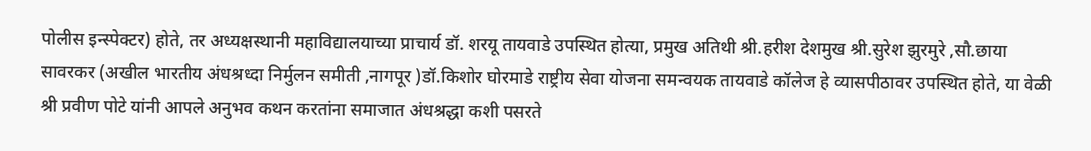पोलीस इन्स्पेक्टर) होते, तर अध्यक्षस्थानी महाविद्यालयाच्या प्राचार्य डॉ. शरयू तायवाडे उपस्थित होत्या, प्रमुख अतिथी श्री.हरीश देशमुख श्री.सुरेश झुरमुरे ,सौ.छाया सावरकर (अखील भारतीय अंधश्रध्दा निर्मुलन समीती ,नागपूर )डॉ.किशोर घोरमाडे राष्ट्रीय सेवा योजना समन्वयक तायवाडे कॉलेज हे व्यासपीठावर उपस्थित होते, या वेळी श्री प्रवीण पोटे यांनी आपले अनुभव कथन करतांना समाजात अंधश्रद्धा कशी पसरते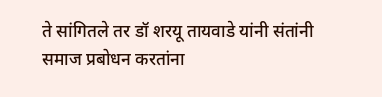ते सांगितले तर डॉ शरयू तायवाडे यांनी संतांनी समाज प्रबोधन करतांना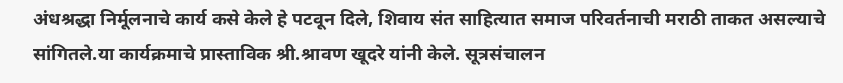अंधश्रद्धा निर्मूलनाचे कार्य कसे केले हे पटवून दिले, शिवाय संत साहित्यात समाज परिवर्तनाची मराठी ताकत असल्याचे सांगितले.या कार्यक्रमाचे प्रास्ताविक श्री.श्रावण खूदरे यांनी केले. सूत्रसंचालन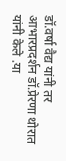डॉ.वर्षा वैद्य यांनी तर आभारप्रदर्शन डॉ.प्रेरणा थोरात यांनी केले .या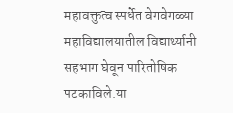महावक्तुत्व स्पर्धेत वेगवेगळ्या महाविद्यालयातील विद्यार्थ्यानी सहभाग घेवून पारितोषिक पटकाविले.या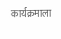कार्यक्रमाला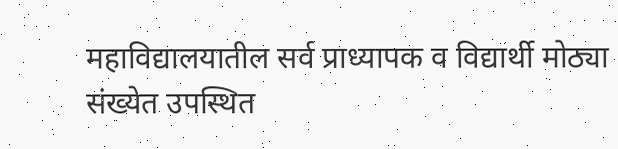महाविद्यालयातील सर्व प्राध्यापक व विद्यार्थी मोठ्या संख्येत उपस्थित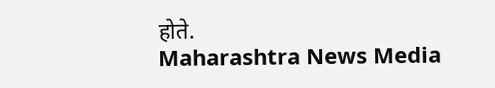होते.
Maharashtra News Media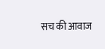सच की आवाज